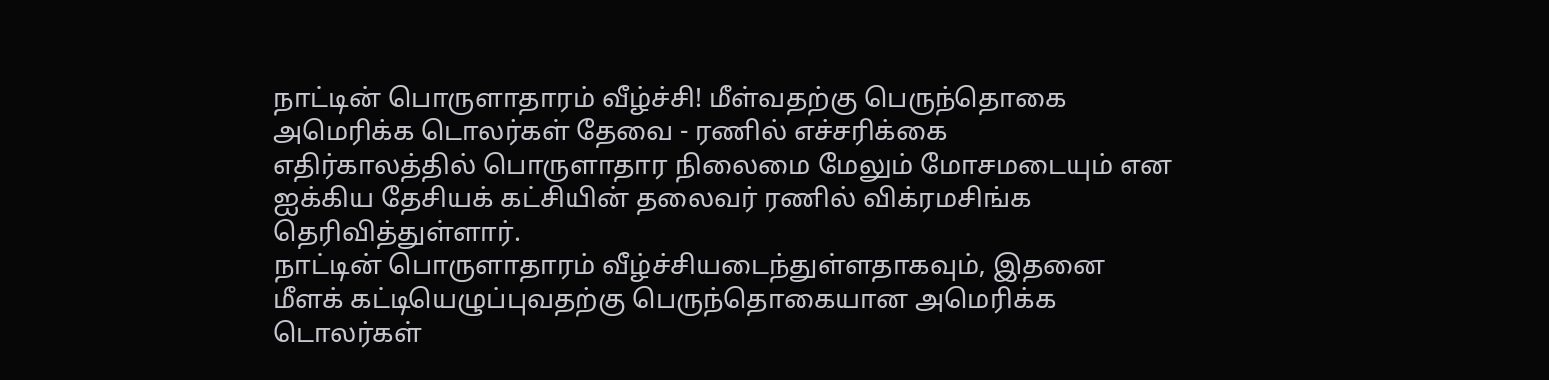நாட்டின் பொருளாதாரம் வீழ்ச்சி! மீள்வதற்கு பெருந்தொகை அமெரிக்க டொலர்கள் தேவை - ரணில் எச்சரிக்கை
எதிர்காலத்தில் பொருளாதார நிலைமை மேலும் மோசமடையும் என ஐக்கிய தேசியக் கட்சியின் தலைவர் ரணில் விக்ரமசிங்க தெரிவித்துள்ளார்.
நாட்டின் பொருளாதாரம் வீழ்ச்சியடைந்துள்ளதாகவும், இதனை மீளக் கட்டியெழுப்புவதற்கு பெருந்தொகையான அமெரிக்க டொலர்கள்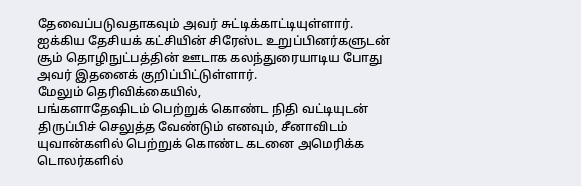தேவைப்படுவதாகவும் அவர் சுட்டிக்காட்டியுள்ளார்.
ஐக்கிய தேசியக் கட்சியின் சிரேஸ்ட உறுப்பினர்களுடன் சூம் தொழிநுட்பத்தின் ஊடாக கலந்துரையாடிய போது அவர் இதனைக் குறிப்பிட்டுள்ளார்.
மேலும் தெரிவிக்கையில்,
பங்களாதேஷிடம் பெற்றுக் கொண்ட நிதி வட்டியுடன் திருப்பிச் செலுத்த வேண்டும் எனவும், சீனாவிடம் யுவான்களில் பெற்றுக் கொண்ட கடனை அமெரிக்க டொலர்களில்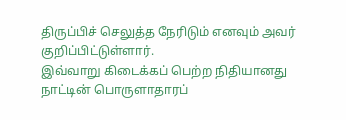திருப்பிச் செலுத்த நேரிடும் எனவும் அவர் குறிப்பிட்டுள்ளார்.
இவ்வாறு கிடைக்கப் பெற்ற நிதியானது நாட்டின் பொருளாதாரப்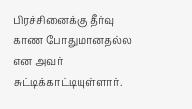பிரச்சினைக்கு தீர்வு காண போதுமானதல்ல என அவர் சுட்டிக்காட்டியுள்ளார்.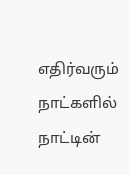எதிர்வரும் நாட்களில் நாட்டின்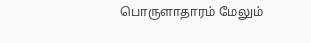பொருளாதாரம் மேலும்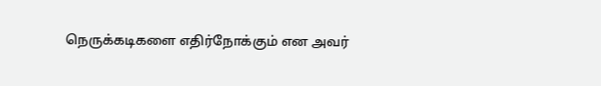நெருக்கடிகளை எதிர்நோக்கும் என அவர்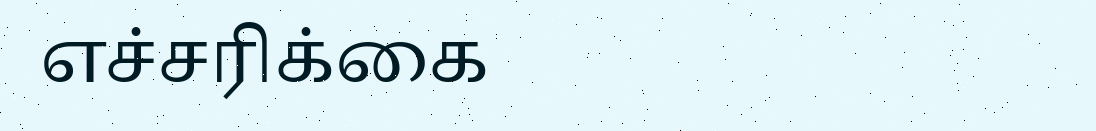எச்சரிக்கை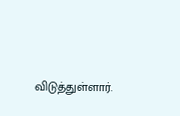விடுத்துள்ளார்.